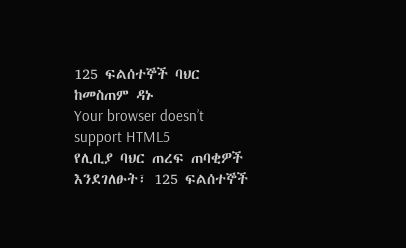125 ፍልሰተኞች ባህር ከመስጠም ዳኑ
Your browser doesn’t support HTML5
የሊቢያ ባህር ጠረፍ ጠባቂዎች እንደገለፁት፣ 125 ፍልሰተኞች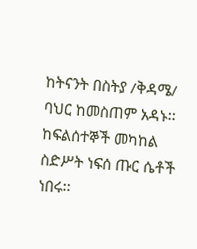ከትናንት በስትያ /ቅዳሜ/ ባህር ከመስጠም አዳኑ፡፡ ከፍልሰተኞች መካከል ስድሥት ነፍሰ ጡር ሴቶች ነበሩ፡፡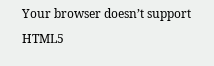Your browser doesn’t support HTML5